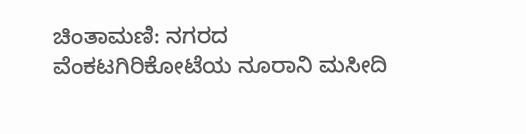ಚಿಂತಾಮಣಿ: ನಗರದ ವೆಂಕಟಗಿರಿಕೋಟೆಯ ನೂರಾನಿ ಮಸೀದಿ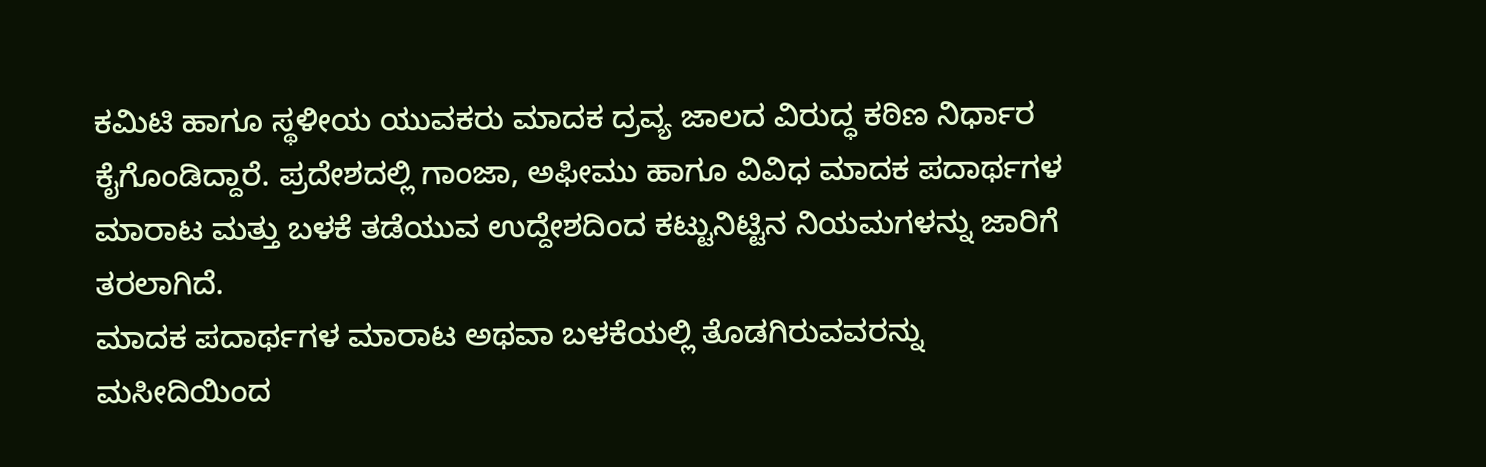ಕಮಿಟಿ ಹಾಗೂ ಸ್ಥಳೀಯ ಯುವಕರು ಮಾದಕ ದ್ರವ್ಯ ಜಾಲದ ವಿರುದ್ಧ ಕಠಿಣ ನಿರ್ಧಾರ ಕೈಗೊಂಡಿದ್ದಾರೆ. ಪ್ರದೇಶದಲ್ಲಿ ಗಾಂಜಾ, ಅಫೀಮು ಹಾಗೂ ವಿವಿಧ ಮಾದಕ ಪದಾರ್ಥಗಳ ಮಾರಾಟ ಮತ್ತು ಬಳಕೆ ತಡೆಯುವ ಉದ್ದೇಶದಿಂದ ಕಟ್ಟುನಿಟ್ಟಿನ ನಿಯಮಗಳನ್ನು ಜಾರಿಗೆ ತರಲಾಗಿದೆ.
ಮಾದಕ ಪದಾರ್ಥಗಳ ಮಾರಾಟ ಅಥವಾ ಬಳಕೆಯಲ್ಲಿ ತೊಡಗಿರುವವರನ್ನು ಮಸೀದಿಯಿಂದ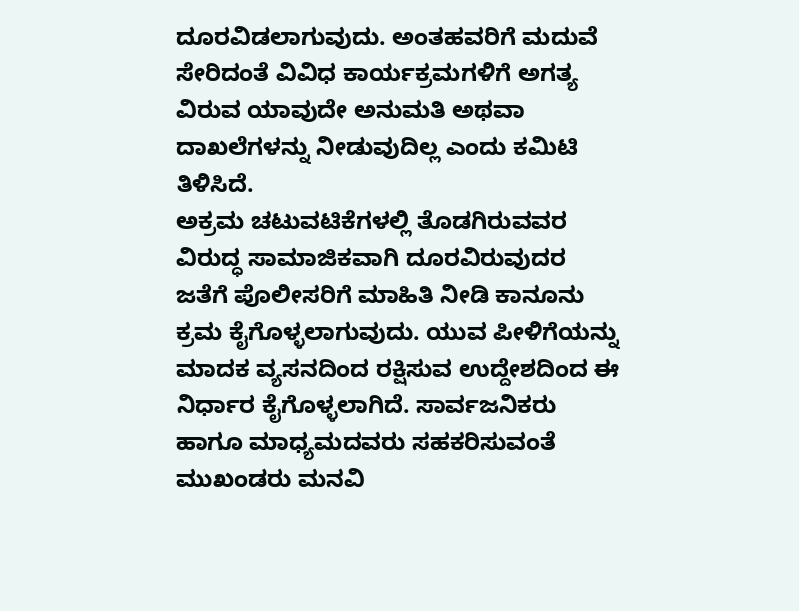ದೂರವಿಡಲಾಗುವುದು. ಅಂತಹವರಿಗೆ ಮದುವೆ ಸೇರಿದಂತೆ ವಿವಿಧ ಕಾರ್ಯಕ್ರಮಗಳಿಗೆ ಅಗತ್ಯ ವಿರುವ ಯಾವುದೇ ಅನುಮತಿ ಅಥವಾ ದಾಖಲೆಗಳನ್ನು ನೀಡುವುದಿಲ್ಲ ಎಂದು ಕಮಿಟಿ ತಿಳಿಸಿದೆ.
ಅಕ್ರಮ ಚಟುವಟಿಕೆಗಳಲ್ಲಿ ತೊಡಗಿರುವವರ ವಿರುದ್ಧ ಸಾಮಾಜಿಕವಾಗಿ ದೂರವಿರುವುದರ ಜತೆಗೆ ಪೊಲೀಸರಿಗೆ ಮಾಹಿತಿ ನೀಡಿ ಕಾನೂನು ಕ್ರಮ ಕೈಗೊಳ್ಳಲಾಗುವುದು. ಯುವ ಪೀಳಿಗೆಯನ್ನು ಮಾದಕ ವ್ಯಸನದಿಂದ ರಕ್ಷಿಸುವ ಉದ್ದೇಶದಿಂದ ಈ ನಿರ್ಧಾರ ಕೈಗೊಳ್ಳಲಾಗಿದೆ. ಸಾರ್ವಜನಿಕರು ಹಾಗೂ ಮಾಧ್ಯಮದವರು ಸಹಕರಿಸುವಂತೆ ಮುಖಂಡರು ಮನವಿ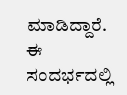ಮಾಡಿದ್ದಾರೆ.
ಈ ಸಂದರ್ಭದಲ್ಲಿ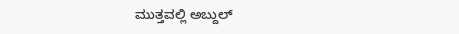ಮುತ್ತವಲ್ಲಿ ಅಬ್ದುಲ್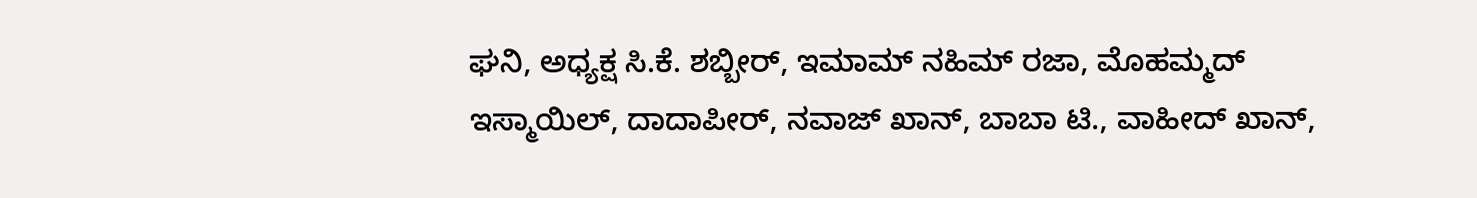ಘನಿ, ಅಧ್ಯಕ್ಷ ಸಿ.ಕೆ. ಶಬ್ಬೀರ್, ಇಮಾಮ್ ನಹಿಮ್ ರಜಾ, ಮೊಹಮ್ಮದ್ ಇಸ್ಮಾಯಿಲ್, ದಾದಾಪೀರ್, ನವಾಜ್ ಖಾನ್, ಬಾಬಾ ಟಿ., ವಾಹೀದ್ ಖಾನ್,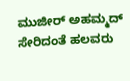ಮುಜೀರ್ ಅಹಮ್ಮದ್ ಸೇರಿದಂತೆ ಹಲವರು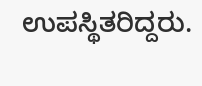ಉಪಸ್ಥಿತರಿದ್ದರು.